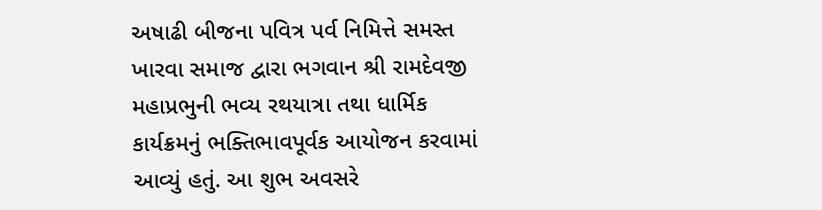અષાઢી બીજના પવિત્ર પર્વ નિમિત્તે સમસ્ત ખારવા સમાજ દ્વારા ભગવાન શ્રી રામદેવજી મહાપ્રભુની ભવ્ય રથયાત્રા તથા ધાર્મિક કાર્યક્રમનું ભક્તિભાવપૂર્વક આયોજન કરવામાં આવ્યું હતું. આ શુભ અવસરે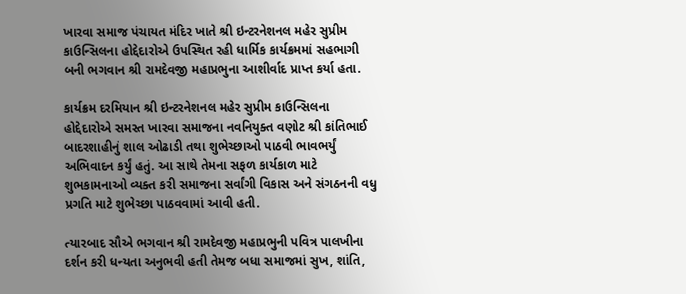ખારવા સમાજ પંચાયત મંદિર ખાતે શ્રી ઇન્ટરનેશનલ મહેર સુપ્રીમ કાઉન્સિલના હોદ્દેદારોએ ઉપસ્થિત રહી ધાર્મિક કાર્યક્રમમાં સહભાગી બની ભગવાન શ્રી રામદેવજી મહાપ્રભુના આશીર્વાદ પ્રાપ્ત કર્યા હતા.

કાર્યક્રમ દરમિયાન શ્રી ઇન્ટરનેશનલ મહેર સુપ્રીમ કાઉન્સિલના હોદ્દેદારોએ સમસ્ત ખારવા સમાજના નવનિયુક્ત વણોટ શ્રી કાંતિભાઈ બાદરશાહીનું શાલ ઓઢાડી તથા શુભેચ્છાઓ પાઠવી ભાવભર્યું અભિવાદન કર્યું હતું. આ સાથે તેમના સફળ કાર્યકાળ માટે શુભકામનાઓ વ્યક્ત કરી સમાજના સર્વાંગી વિકાસ અને સંગઠનની વધુ પ્રગતિ માટે શુભેચ્છા પાઠવવામાં આવી હતી.

ત્યારબાદ સૌએ ભગવાન શ્રી રામદેવજી મહાપ્રભુની પવિત્ર પાલખીના દર્શન કરી ધન્યતા અનુભવી હતી તેમજ બધા સમાજમાં સુખ, શાંતિ,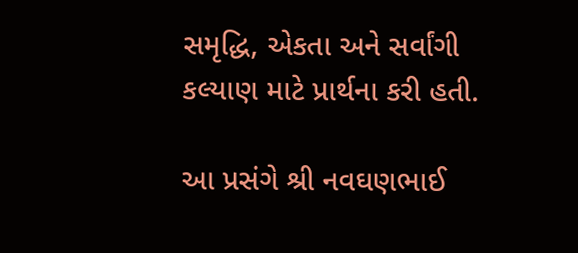સમૃદ્ધિ, એકતા અને સર્વાંગી કલ્યાણ માટે પ્રાર્થના કરી હતી.

આ પ્રસંગે શ્રી નવઘણભાઈ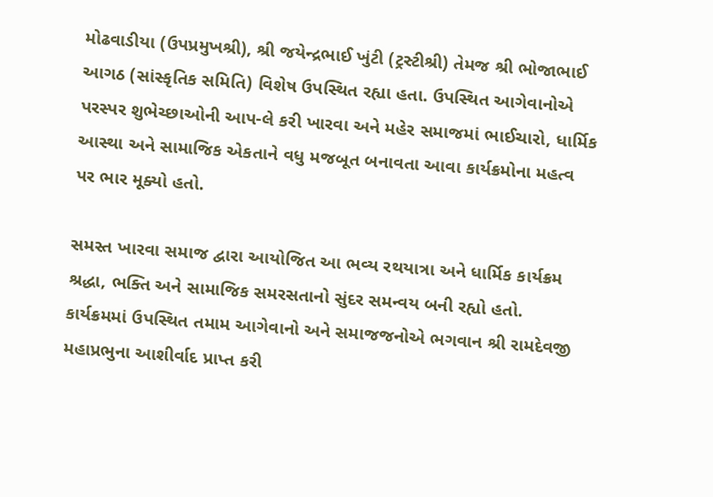મોઢવાડીયા (ઉપપ્રમુખશ્રી), શ્રી જયેન્દ્રભાઈ ખુંટી (ટ્રસ્ટીશ્રી) તેમજ શ્રી ભોજાભાઈ આગઠ (સાંસ્કૃતિક સમિતિ) વિશેષ ઉપસ્થિત રહ્યા હતા. ઉપસ્થિત આગેવાનોએ પરસ્પર શુભેચ્છાઓની આપ-લે કરી ખારવા અને મહેર સમાજમાં ભાઈચારો, ધાર્મિક આસ્થા અને સામાજિક એકતાને વધુ મજબૂત બનાવતા આવા કાર્યક્રમોના મહત્વ પર ભાર મૂક્યો હતો.

સમસ્ત ખારવા સમાજ દ્વારા આયોજિત આ ભવ્ય રથયાત્રા અને ધાર્મિક કાર્યક્રમ શ્રદ્ધા, ભક્તિ અને સામાજિક સમરસતાનો સુંદર સમન્વય બની રહ્યો હતો. કાર્યક્રમમાં ઉપસ્થિત તમામ આગેવાનો અને સમાજજનોએ ભગવાન શ્રી રામદેવજી મહાપ્રભુના આશીર્વાદ પ્રાપ્ત કરી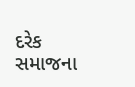દરેક સમાજના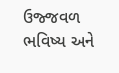ઉજ્જવળ ભવિષ્ય અને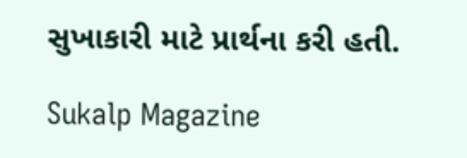સુખાકારી માટે પ્રાર્થના કરી હતી.

Sukalp Magazine